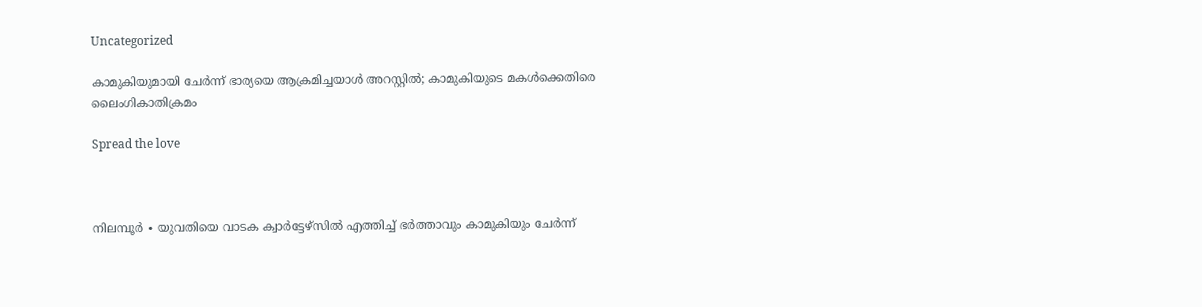Uncategorized

കാമുകിയുമായി ചേർന്ന് ഭാര്യയെ ആക്രമിച്ചയാൾ അറസ്റ്റിൽ; കാമുകിയുടെ മകൾക്കെതിരെ ലൈംഗികാതിക്രമം

Spread the love



നിലമ്പൂർ ∙ യുവതിയെ വാടക ക്വാർട്ടേഴ്സിൽ എത്തിച്ച് ഭർത്താവും കാമുകിയും ചേർന്ന്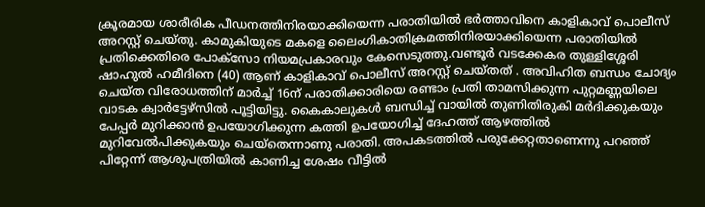ക്രൂരമായ ശാരീരിക പീഡനത്തിനിരയാക്കിയെന്ന പരാതിയിൽ ഭർത്താവിനെ കാളികാവ് പൊലീസ് അറസ്റ്റ് ചെയ്തു. കാമുകിയുടെ മകളെ ലൈംഗികാതിക്രമത്തിനിരയാക്കിയെന്ന പരാതിയിൽ പ്രതിക്കെതിരെ പോക്സോ നിയമപ്രകാരവും കേസെടുത്തു.വണ്ടൂർ വടക്കേകര തുള്ളിശ്ശേരി ഷാഹുൽ ഹമീദിനെ (40) ആണ് കാളികാവ് പൊലീസ് അറസ്റ്റ് ചെയ്തത് . അവിഹിത ബന്ധം ചോദ്യം ചെയ്ത വിരോധത്തിന് മാർച്ച് 16ന് പരാതിക്കാരിയെ രണ്ടാം പ്രതി താമസിക്കുന്ന പുറ്റമണ്ണയിലെ വാടക ക്വാർട്ടേഴ്സിൽ പൂട്ടിയിട്ടു. കൈകാലുകൾ ബന്ധിച്ച് വായിൽ തുണിതിരുകി മർദിക്കുകയും പേപ്പർ മുറിക്കാൻ ഉപയോഗിക്കുന്ന കത്തി ഉപയോഗിച്ച് ദേഹത്ത് ആഴത്തിൽ മുറിവേൽപിക്കുകയും ചെയ്തെന്നാണു പരാതി. അപകടത്തിൽ പരുക്കേറ്റതാണെന്നു പറഞ്ഞ് പിറ്റേന്ന് ആശുപത്രിയിൽ കാണിച്ച ശേഷം വീട്ടിൽ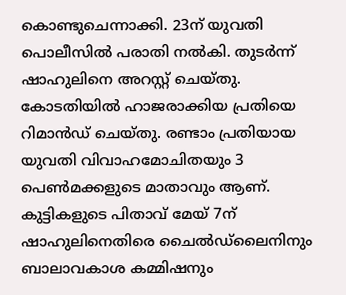കൊണ്ടുചെന്നാക്കി. 23ന് യുവതി പൊലീസിൽ പരാതി നൽകി. തുടർന്ന് ഷാഹുലിനെ അറസ്റ്റ് ചെയ്തു. കോടതിയിൽ ഹാജരാക്കിയ പ്രതിയെ റിമാൻഡ് ചെയ്തു. രണ്ടാം പ്രതിയായ യുവതി വിവാഹമോചിതയും 3 പെൺമക്കളുടെ മാതാവും ആണ്. കുട്ടികളുടെ പിതാവ് മേയ് 7ന് ഷാഹുലിനെതിരെ ചൈൽഡ്‌ലൈനിനും ബാലാവകാശ കമ്മിഷനും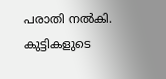പരാതി നൽകി. കുട്ടികളുടെ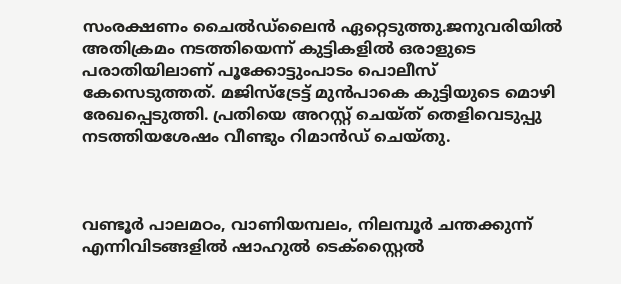സംരക്ഷണം ചൈൽഡ്‌ലൈൻ ഏറ്റെടുത്തു.ജനുവരിയിൽ അതിക്രമം നടത്തിയെന്ന് കുട്ടികളിൽ ഒരാളുടെ പരാതിയിലാണ് പൂക്കോട്ടുംപാടം പൊലീസ് കേസെടുത്തത്. മജിസ്ട്രേട്ട് മുൻപാകെ കുട്ടിയുടെ മൊഴി രേഖപ്പെടുത്തി. പ്രതിയെ അറസ്റ്റ് ചെയ്ത് തെളിവെടുപ്പു നടത്തിയശേഷം വീണ്ടും റിമാൻഡ് ചെയ്തു.



വണ്ടൂർ പാലമഠം, വാണിയമ്പലം, നിലമ്പൂർ ചന്തക്കുന്ന് എന്നിവിടങ്ങളിൽ ഷാഹുൽ ടെക്‌സ്റ്റൈൽ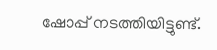ഷോപ്പ് നടത്തിയിട്ടുണ്ട്.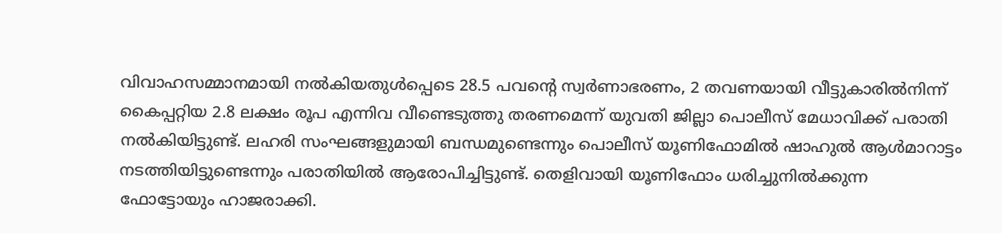വിവാഹസമ്മാനമായി നൽകിയതുൾപ്പെടെ 28.5 പവന്റെ സ്വർണാഭരണം, 2 തവണയായി വീട്ടുകാരിൽനിന്ന് കൈപ്പറ്റിയ 2.8 ലക്ഷം രൂപ എന്നിവ വീണ്ടെടുത്തു തരണമെന്ന് യുവതി ജില്ലാ പൊലീസ് മേധാവിക്ക് പരാതി നൽകിയിട്ടുണ്ട്. ലഹരി സംഘങ്ങളുമായി ബന്ധമുണ്ടെന്നും പൊലീസ് യൂണിഫോമിൽ ഷാഹുൽ ആൾമാറാട്ടം നടത്തിയിട്ടുണ്ടെന്നും പരാതിയിൽ ആരോപിച്ചിട്ടുണ്ട്. തെളിവായി യൂണിഫോം ധരിച്ചുനിൽക്കുന്ന ഫോട്ടോയും ഹാജരാക്കി.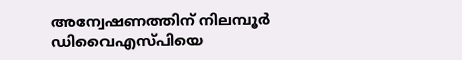അന്വേഷണത്തിന് നിലമ്പൂർ ഡിവൈഎസ്പിയെ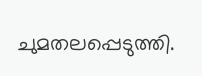ചുമതലപ്പെടുത്തി.